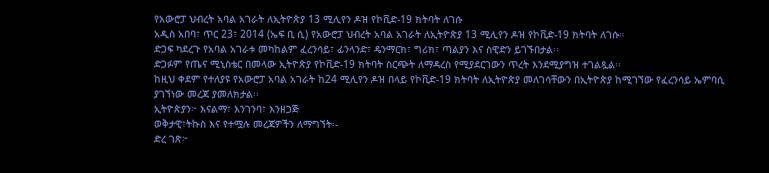የአውሮፓ ህብረት አባል አገራት ለኢትዮጵያ 13 ሚሊየን ዶዝ የኮቪድ-19 ክትባት ለገሱ
አዲስ አበባ፣ ጥር 23፣ 2014 (ኤፍ ቢ ሲ) የአውሮፓ ህብረት አባል አገራት ለኢትዮጵያ 13 ሚሊየን ዶዝ የኮቪድ-19 ክትባት ለገሱ።
ድጋፍ ካደረጉ የአባል አገራቱ መካከልም ፈረንሳይ፣ ፊንላንድ፣ ዴንማርክ፣ ግሪክ፣ ጣልያን እና ስዊድን ይገኙበታል፡፡
ድጋፉም የጤና ሚኒስቴር በመላው ኢትዮጵያ የኮቪድ-19 ክትባት ስርጭት ለማዳረስ የሚያደርገውን ጥረት እንደሚያግዝ ተገልጿል፡፡
ከዚህ ቀደም የተለያዩ የአውሮፓ አባል አገራት ከ24 ሚሊየን ዶዝ በላይ የኮቪድ-19 ክትባት ለኢትዮጵያ መለገሳቸውን በኢትዮጵያ ከሚገኘው የፈረንሳይ ኤምባሲ ያገኘነው መረጃ ያመለክታል፡፡
ኢትዮጵያን፦ እናልማ፣ እንገንባ፣ እንዘጋጅ
ወቅታዊ፣ትኩስ እና የተሟሉ መረጃዎችን ለማግኘት፡-
ድረ ገጽ፦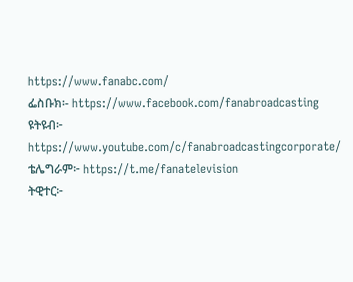https://www.fanabc.com/
ፌስቡክ፡- https://www.facebook.com/fanabroadcasting
ዩትዩብ፦ https://www.youtube.com/c/fanabroadcastingcorporate/
ቴሌግራም፦ https://t.me/fanatelevision
ትዊተር፦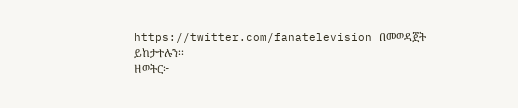https://twitter.com/fanatelevision በመወዳጀት ይከታተሉን፡፡
ዘወትር፦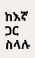ከእኛ ጋር ስላሉ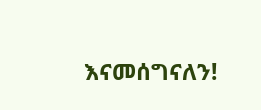እናመሰግናለን!